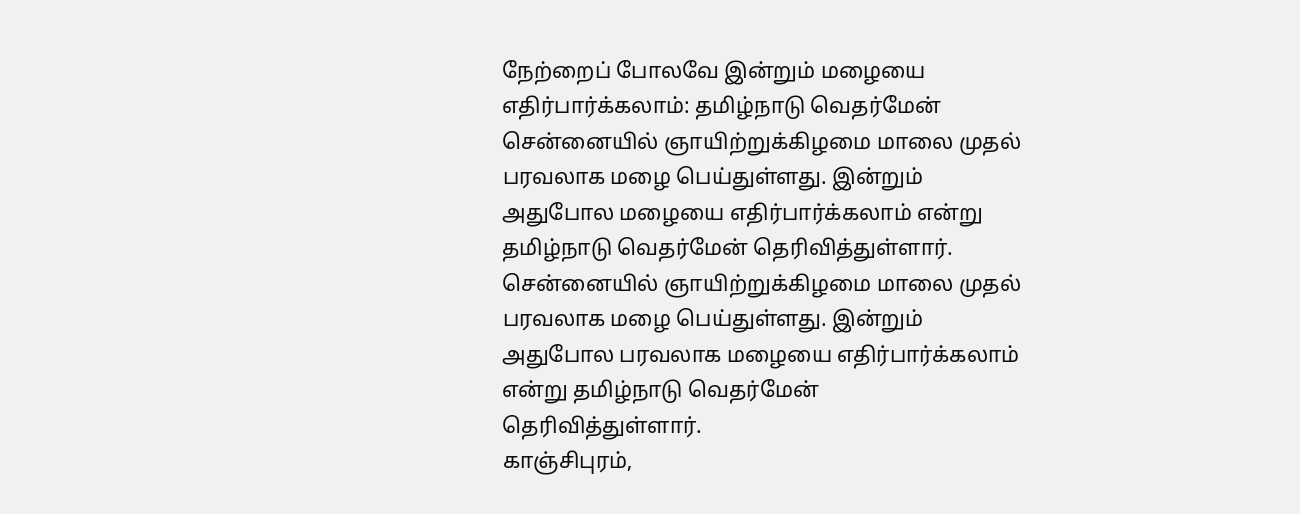நேற்றைப் போலவே இன்றும் மழையை எதிர்பார்க்கலாம்: தமிழ்நாடு வெதர்மேன்
சென்னையில் ஞாயிற்றுக்கிழமை மாலை முதல் பரவலாக மழை பெய்துள்ளது. இன்றும் அதுபோல மழையை எதிர்பார்க்கலாம் என்று தமிழ்நாடு வெதர்மேன் தெரிவித்துள்ளார்.
சென்னையில் ஞாயிற்றுக்கிழமை மாலை முதல் பரவலாக மழை பெய்துள்ளது. இன்றும் அதுபோல பரவலாக மழையை எதிர்பார்க்கலாம் என்று தமிழ்நாடு வெதர்மேன் தெரிவித்துள்ளார்.
காஞ்சிபுரம்,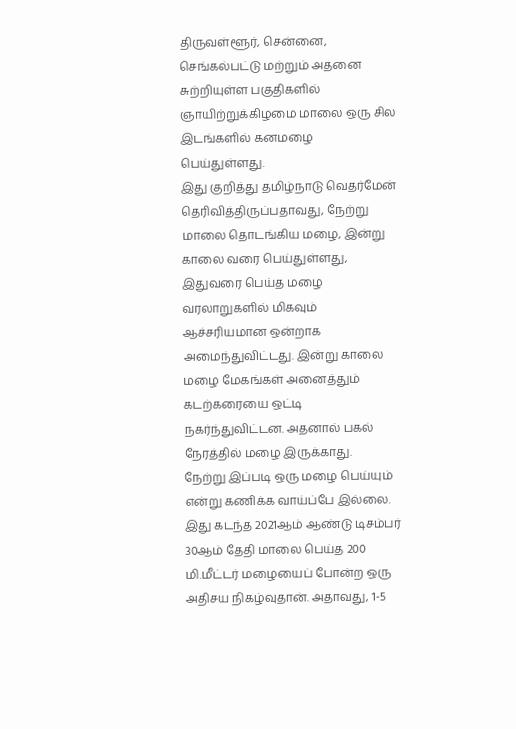திருவள்ளூர், சென்னை, செங்கல்பட்டு மற்றும் அதனை சுற்றியுள்ள பகுதிகளில் ஞாயிற்றுக்கிழமை மாலை ஒரு சில இடங்களில் கனமழை பெய்துள்ளது.
இது குறித்து தமிழ்நாடு வெதர்மேன் தெரிவித்திருப்பதாவது, நேற்று மாலை தொடங்கிய மழை, இன்று காலை வரை பெய்துள்ளது, இதுவரை பெய்த மழை வரலாறுகளில் மிகவும் ஆச்சரியமான ஒன்றாக அமைந்துவிட்டது. இன்று காலை மழை மேகங்கள் அனைத்தும் கடற்கரையை ஒட்டி நகர்ந்துவிட்டன. அதனால் பகல் நேரத்தில் மழை இருக்காது.
நேற்று இப்படி ஒரு மழை பெய்யும் என்று கணிக்க வாய்ப்பே இல்லை. இது கடந்த 2021ஆம் ஆண்டு டிசம்பர் 30ஆம் தேதி மாலை பெய்த 200 மி.மீட்டர் மழையைப் போன்ற ஒரு அதிசய நிகழ்வுதான். அதாவது, 1-5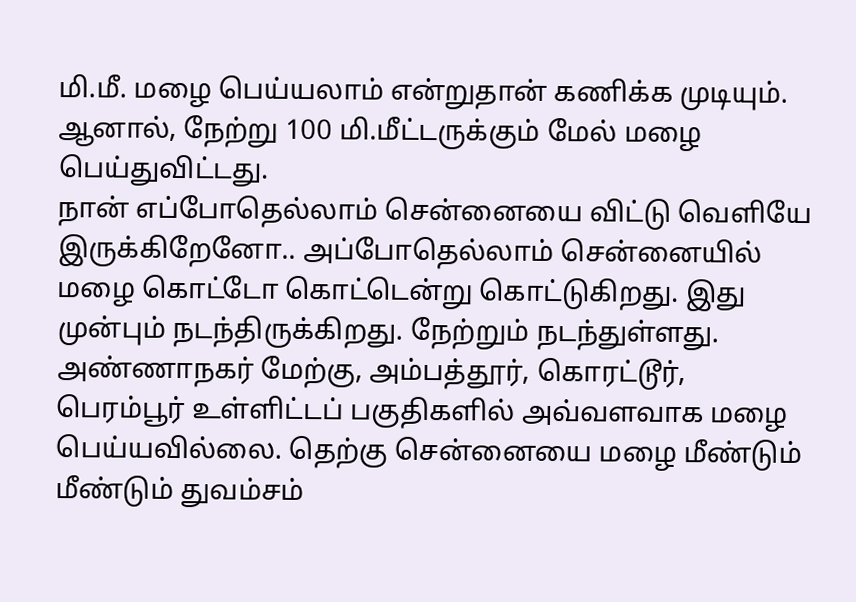மி.மீ. மழை பெய்யலாம் என்றுதான் கணிக்க முடியும். ஆனால், நேற்று 100 மி.மீட்டருக்கும் மேல் மழை பெய்துவிட்டது.
நான் எப்போதெல்லாம் சென்னையை விட்டு வெளியே இருக்கிறேனோ.. அப்போதெல்லாம் சென்னையில் மழை கொட்டோ கொட்டென்று கொட்டுகிறது. இது முன்பும் நடந்திருக்கிறது. நேற்றும் நடந்துள்ளது.
அண்ணாநகர் மேற்கு, அம்பத்தூர், கொரட்டூர், பெரம்பூர் உள்ளிட்டப் பகுதிகளில் அவ்வளவாக மழை பெய்யவில்லை. தெற்கு சென்னையை மழை மீண்டும் மீண்டும் துவம்சம்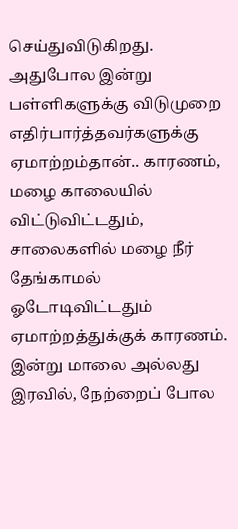செய்துவிடுகிறது.
அதுபோல இன்று பள்ளிகளுக்கு விடுமுறை எதிர்பார்த்தவர்களுக்கு ஏமாற்றம்தான்.. காரணம், மழை காலையில் விட்டுவிட்டதும், சாலைகளில் மழை நீர் தேங்காமல் ஓடோடிவிட்டதும் ஏமாற்றத்துக்குக் காரணம்.
இன்று மாலை அல்லது இரவில், நேற்றைப் போல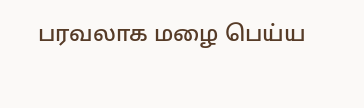பரவலாக மழை பெய்ய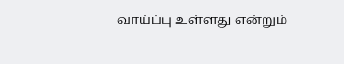வாய்ப்பு உள்ளது என்றும்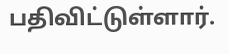பதிவிட்டுள்ளார்.